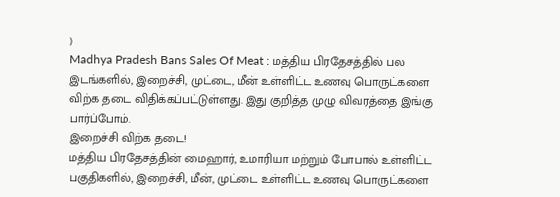)
Madhya Pradesh Bans Sales Of Meat : மத்திய பிரதேசத்தில் பல இடங்களில், இறைச்சி, முட்டை, மீன் உள்ளிட்ட உணவு பொருட்களை விற்க தடை விதிக்கப்பட்டுள்ளது. இது குறித்த முழு விவரத்தை இங்கு பார்ப்போம்.
இறைச்சி விற்க தடை!
மத்திய பிரதேசத்தின் மைஹார், உமாரியா மற்றும் போபால் உள்ளிட்ட பகுதிகளில், இறைச்சி, மீன், முட்டை உள்ளிட்ட உணவு பொருட்களை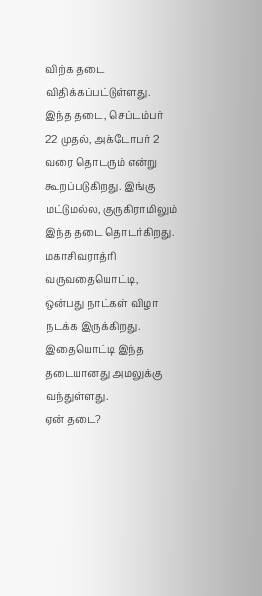விற்க தடை விதிக்கப்பட்டுள்ளது. இந்த தடை, செப்டம்பர் 22 முதல், அக்டோபர் 2 வரை தொடரும் என்று கூறப்படுகிறது. இங்கு மட்டுமல்ல, குருகிராமிலும் இந்த தடை தொடர்கிறது. மகாசிவராத்ரி வருவதையொட்டி, ஒன்பது நாட்கள் விழா நடக்க இருக்கிறது. இதையொட்டி இந்த தடையானது அமலுக்கு வந்துள்ளது.
ஏன் தடை?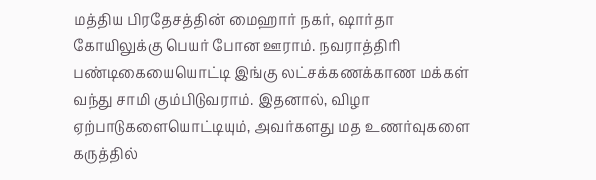மத்திய பிரதேசத்தின் மைஹார் நகர், ஷார்தா கோயிலுக்கு பெயர் போன ஊராம். நவராத்திரி பண்டிகையையொட்டி இங்கு லட்சக்கணக்காண மக்கள் வந்து சாமி கும்பிடுவராம். இதனால், விழா ஏற்பாடுகளையொட்டியும், அவர்களது மத உணர்வுகளை கருத்தில்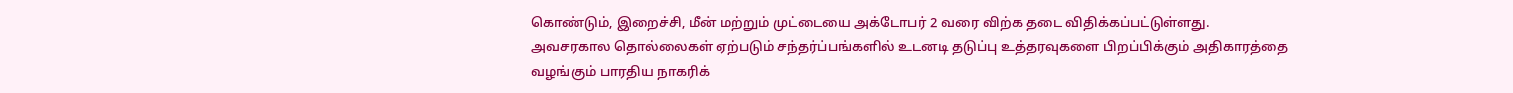கொண்டும், இறைச்சி, மீன் மற்றும் முட்டையை அக்டோபர் 2 வரை விற்க தடை விதிக்கப்பட்டுள்ளது.
அவசரகால தொல்லைகள் ஏற்படும் சந்தர்ப்பங்களில் உடனடி தடுப்பு உத்தரவுகளை பிறப்பிக்கும் அதிகாரத்தை வழங்கும் பாரதிய நாகரிக்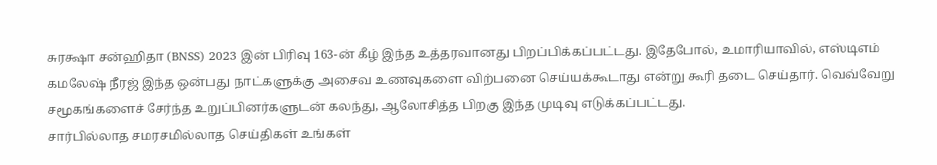சுரக்ஷா சன்ஹிதா (BNSS) 2023 இன் பிரிவு 163-ன் கீழ் இந்த உத்தரவானது பிறப்பிக்கப்பட்டது. இதேபோல், உமாரியாவில், எஸ்டிஎம் கமலேஷ் நீரஜ் இந்த ஒன்பது நாட்களுக்கு அசைவ உணவுகளை விற்பனை செய்யக்கூடாது என்று கூரி தடை செய்தார். வெவ்வேறு சமூகங்களைச் சேர்ந்த உறுப்பினர்களுடன் கலந்து, ஆலோசித்த பிறகு இந்த முடிவு எடுக்கப்பட்டது.
சார்பில்லாத சமரசமில்லாத செய்திகள் உங்கள்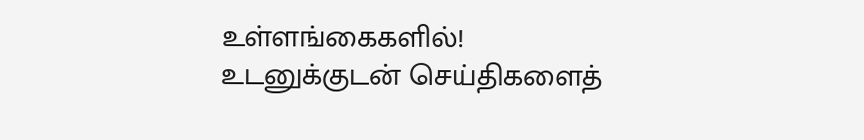உள்ளங்கைகளில்!
உடனுக்குடன் செய்திகளைத்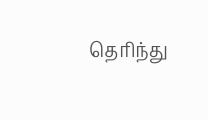தெரிந்து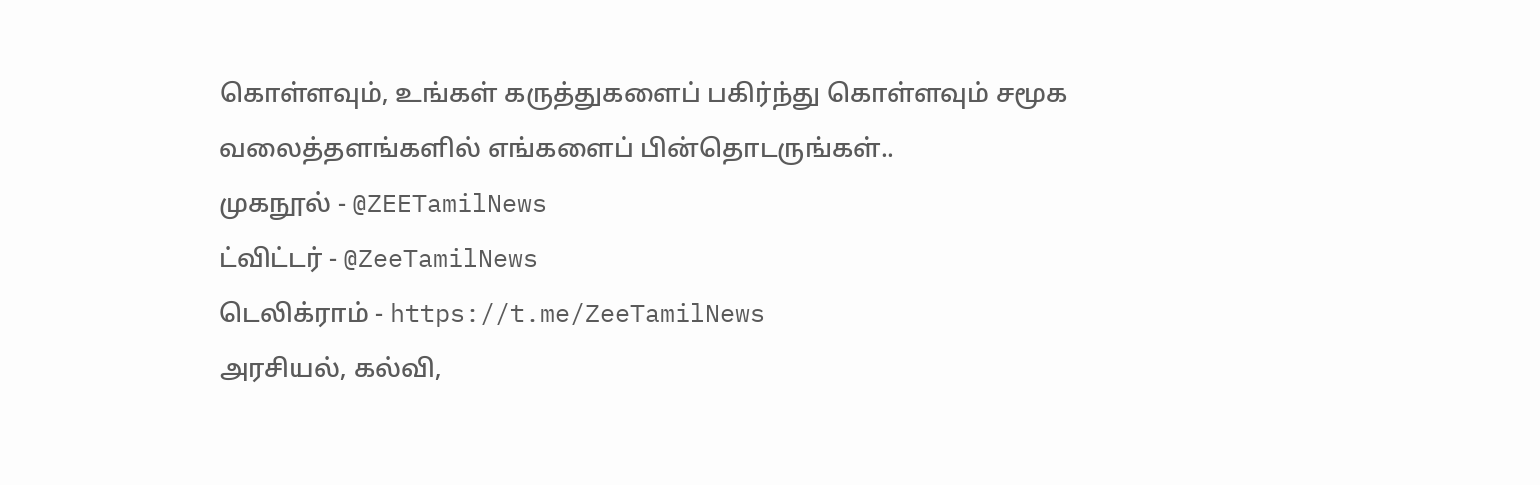கொள்ளவும், உங்கள் கருத்துகளைப் பகிர்ந்து கொள்ளவும் சமூக வலைத்தளங்களில் எங்களைப் பின்தொடருங்கள்..
முகநூல் - @ZEETamilNews
ட்விட்டர் - @ZeeTamilNews
டெலிக்ராம் - https://t.me/ZeeTamilNews
அரசியல், கல்வி,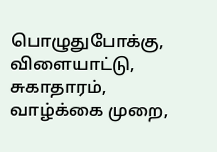பொழுதுபோக்கு, விளையாட்டு, சுகாதாரம், வாழ்க்கை முறை,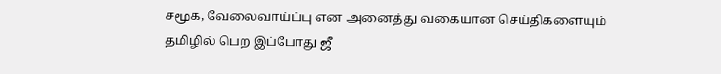சமூக, வேலைவாய்ப்பு என அனைத்து வகையான செய்திகளையும் தமிழில் பெற இப்போது ஜீ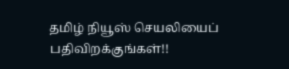தமிழ் நியூஸ் செயலியைப் பதிவிறக்குங்கள்!!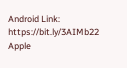Android Link: https://bit.ly/3AIMb22
Apple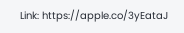Link: https://apple.co/3yEataJ